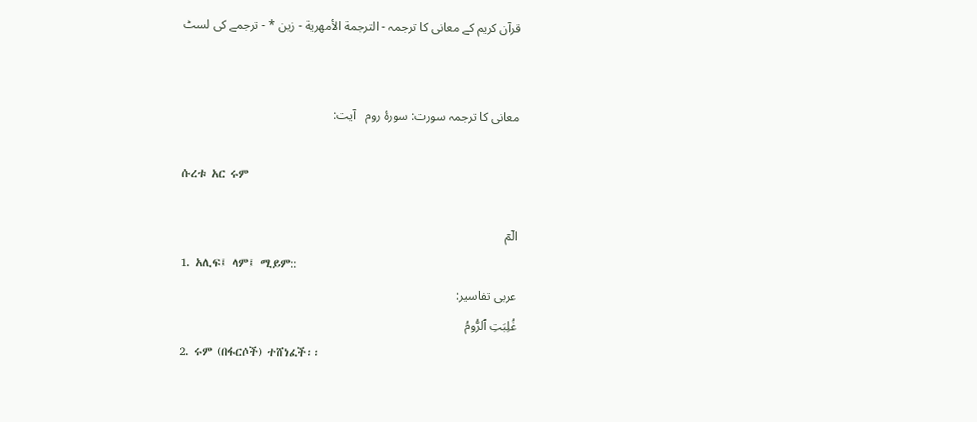قرآن کریم کے معانی کا ترجمہ - الترجمة الأمهرية - زين * - ترجمے کی لسٹ


معانی کا ترجمہ سورت: سورۂ روم   آیت:

ሱረቱ አር ሩም

الٓمٓ
1. አሊፍ፤ ላም፤ ሚይም::
عربی تفاسیر:
غُلِبَتِ ٱلرُّومُ
2. ሩም (በፋርሶች) ተሸነፈች፡፡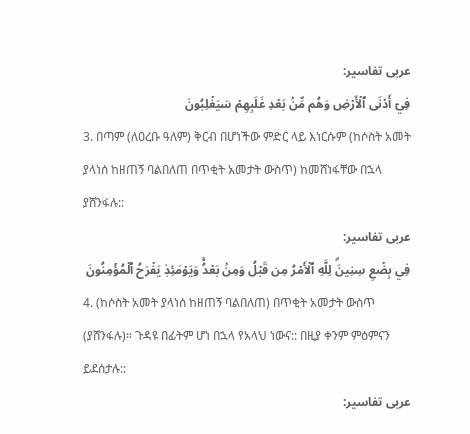عربی تفاسیر:
فِيٓ أَدۡنَى ٱلۡأَرۡضِ وَهُم مِّنۢ بَعۡدِ غَلَبِهِمۡ سَيَغۡلِبُونَ
3. በጣም (ለዐረቡ ዓለም) ቅርብ በሆነችው ምድር ላይ እነርሱም (ከሶስት አመት ያላነሰ ከዘጠኝ ባልበለጠ በጥቂት አመታት ውስጥ) ከመሸነፋቸው በኋላ ያሸንፋሉ::
عربی تفاسیر:
فِي بِضۡعِ سِنِينَۗ لِلَّهِ ٱلۡأَمۡرُ مِن قَبۡلُ وَمِنۢ بَعۡدُۚ وَيَوۡمَئِذٖ يَفۡرَحُ ٱلۡمُؤۡمِنُونَ
4. (ከሶስት አመት ያላነሰ ከዘጠኝ ባልበለጠ) በጥቂት አመታት ውስጥ (ያሸንፋሉ)። ጉዳዩ በፊትም ሆነ በኋላ የአላህ ነውና:: በዚያ ቀንም ምዕምናን ይደሰታሉ::
عربی تفاسیر: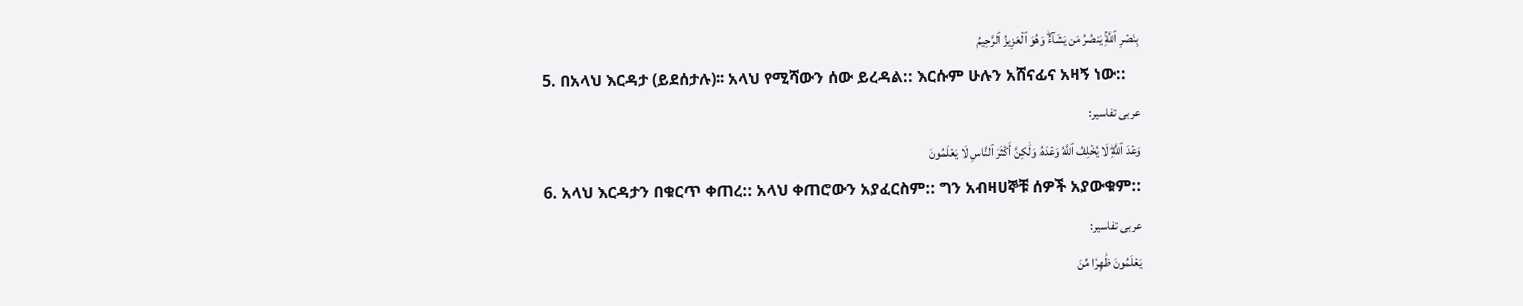بِنَصۡرِ ٱللَّهِۚ يَنصُرُ مَن يَشَآءُۖ وَهُوَ ٱلۡعَزِيزُ ٱلرَّحِيمُ
5. በአላህ እርዳታ (ይደሰታሉ)፡፡ አላህ የሚሻውን ሰው ይረዳል:: እርሱም ሁሉን አሸናፊና አዛኝ ነው::
عربی تفاسیر:
وَعۡدَ ٱللَّهِۖ لَا يُخۡلِفُ ٱللَّهُ وَعۡدَهُۥ وَلَٰكِنَّ أَكۡثَرَ ٱلنَّاسِ لَا يَعۡلَمُونَ
6. አላህ እርዳታን በቁርጥ ቀጠረ:: አላህ ቀጠሮውን አያፈርስም:: ግን አብዛሀኞቹ ሰዎች አያውቁም::
عربی تفاسیر:
يَعۡلَمُونَ ظَٰهِرٗا مِّنَ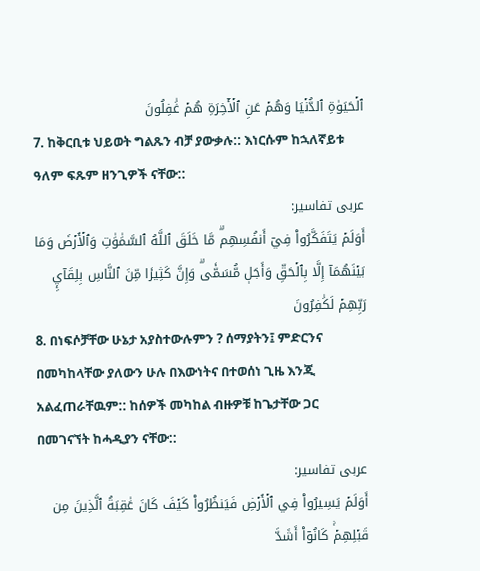ٱلۡحَيَوٰةِ ٱلدُّنۡيَا وَهُمۡ عَنِ ٱلۡأٓخِرَةِ هُمۡ غَٰفِلُونَ
7. ከቅርቢቱ ህይወት ግልጹን ብቻ ያውቃሉ:: እነርሱም ከኋለኛይቱ ዓለም ፍጹም ዘንጊዎች ናቸው::
عربی تفاسیر:
أَوَلَمۡ يَتَفَكَّرُواْ فِيٓ أَنفُسِهِمۗ مَّا خَلَقَ ٱللَّهُ ٱلسَّمَٰوَٰتِ وَٱلۡأَرۡضَ وَمَا بَيۡنَهُمَآ إِلَّا بِٱلۡحَقِّ وَأَجَلٖ مُّسَمّٗىۗ وَإِنَّ كَثِيرٗا مِّنَ ٱلنَّاسِ بِلِقَآيِٕ رَبِّهِمۡ لَكَٰفِرُونَ
8. በነፍሶቻቸው ሁኔታ አያስተውሉምን ? ሰማያትን፤ ምድርንና በመካከላቸው ያለውን ሁሉ በእውነትና በተወሰነ ጊዜ እንጂ አልፈጠራቸዉም:: ከሰዎች መካከል ብዙዎቹ ከጌታቸው ጋር በመገናኘት ከሓዲያን ናቸው::
عربی تفاسیر:
أَوَلَمۡ يَسِيرُواْ فِي ٱلۡأَرۡضِ فَيَنظُرُواْ كَيۡفَ كَانَ عَٰقِبَةُ ٱلَّذِينَ مِن قَبۡلِهِمۡۚ كَانُوٓاْ أَشَدَّ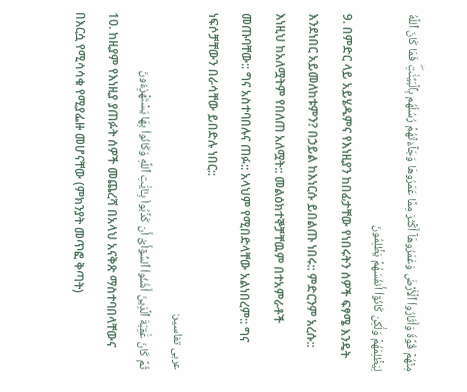مِنۡهُمۡ قُوَّةٗ وَأَثَارُواْ ٱلۡأَرۡضَ وَعَمَرُوهَآ أَكۡثَرَ مِمَّا عَمَرُوهَا وَجَآءَتۡهُمۡ رُسُلُهُم بِٱلۡبَيِّنَٰتِۖ فَمَا كَانَ ٱللَّهُ لِيَظۡلِمَهُمۡ وَلَٰكِن كَانُوٓاْ أَنفُسَهُمۡ يَظۡلِمُونَ
9. በምድር ላይ አይሄዱምና የእነዚያን ከበፊታቸው የነበሩትን ሰዎች ፍፃሜ እንዴት እንደነበር አይመለከቱምን? በኃይል ከእነርሱ ይበልጡ ነበሩ:: ምድርንም አረሱ:: እነዚህ ከአለሟትም የበለጠ አለሟት:: መልዕክተኞቻቸዉም በተአምራቶች መጡባቸው:: ግና አስተባበሉና ጠፉ:: አላህም የሚበድላቸው አልነበረም:: ግና ነፍሶቻቸውን በራሳቸው ይበድሉ ነበር::
عربی تفاسیر:
ثُمَّ كَانَ عَٰقِبَةَ ٱلَّذِينَ أَسَٰٓـُٔواْ ٱلسُّوٓأَىٰٓ أَن كَذَّبُواْ بِـَٔايَٰتِ ٱللَّهِ وَكَانُواْ بِهَا يَسۡتَهۡزِءُونَ
10. ከዚያም የእነዚያ ያጠፉት ሰዎች መጨረሻ በአላህ አናቅጽ ማስተባበላቸውና በእርሷ የሚሳሳቁ የሚያፌዙ መሆናቸው (ምክንያት መጥፎ ቅጣት)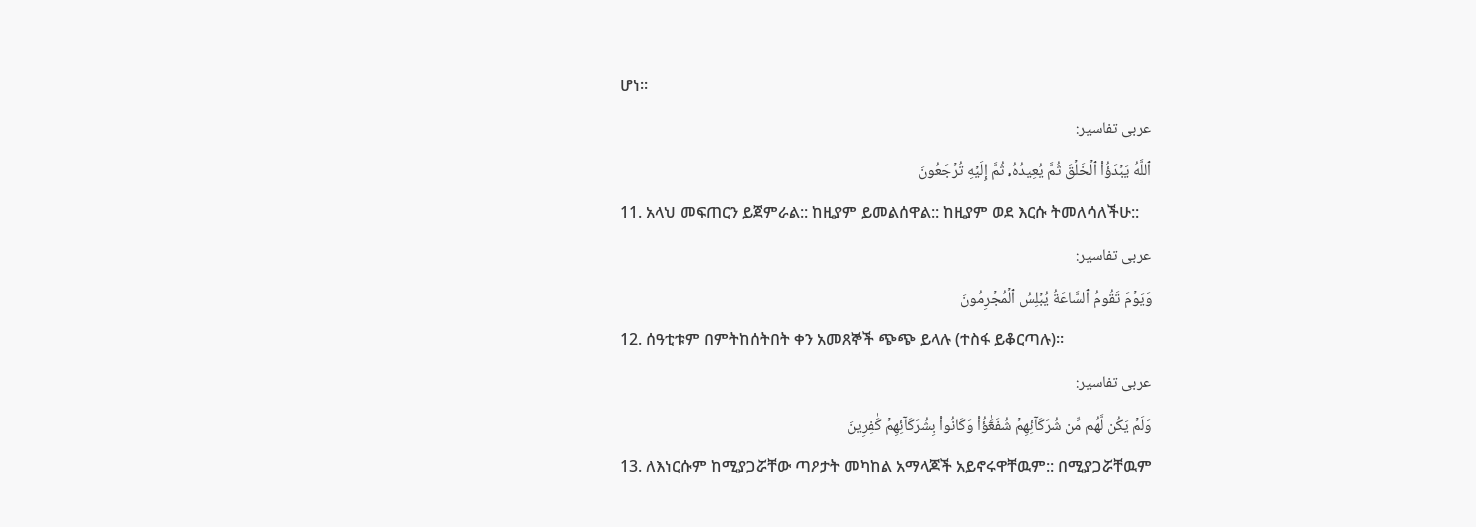ሆነ።
عربی تفاسیر:
ٱللَّهُ يَبۡدَؤُاْ ٱلۡخَلۡقَ ثُمَّ يُعِيدُهُۥ ثُمَّ إِلَيۡهِ تُرۡجَعُونَ
11. አላህ መፍጠርን ይጀምራል:: ከዚያም ይመልሰዋል:: ከዚያም ወደ እርሱ ትመለሳለችሁ::
عربی تفاسیر:
وَيَوۡمَ تَقُومُ ٱلسَّاعَةُ يُبۡلِسُ ٱلۡمُجۡرِمُونَ
12. ሰዓቲቱም በምትከሰትበት ቀን አመጸኞች ጭጭ ይላሉ (ተስፋ ይቆርጣሉ)።
عربی تفاسیر:
وَلَمۡ يَكُن لَّهُم مِّن شُرَكَآئِهِمۡ شُفَعَٰٓؤُاْ وَكَانُواْ بِشُرَكَآئِهِمۡ كَٰفِرِينَ
13. ለእነርሱም ከሚያጋሯቸው ጣዖታት መካከል አማላጆች አይኖሩዋቸዉም:: በሚያጋሯቸዉም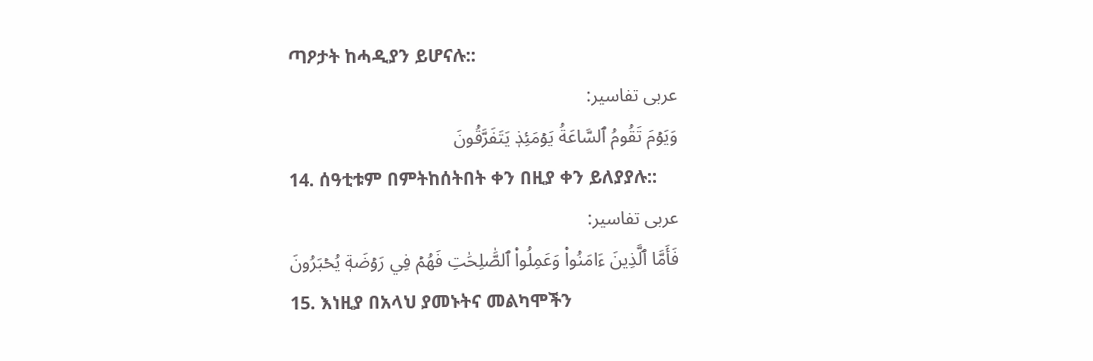ጣዖታት ከሓዲያን ይሆናሉ::
عربی تفاسیر:
وَيَوۡمَ تَقُومُ ٱلسَّاعَةُ يَوۡمَئِذٖ يَتَفَرَّقُونَ
14. ሰዓቲቱም በምትከሰትበት ቀን በዚያ ቀን ይለያያሉ::
عربی تفاسیر:
فَأَمَّا ٱلَّذِينَ ءَامَنُواْ وَعَمِلُواْ ٱلصَّٰلِحَٰتِ فَهُمۡ فِي رَوۡضَةٖ يُحۡبَرُونَ
15. እነዚያ በአላህ ያመኑትና መልካሞችን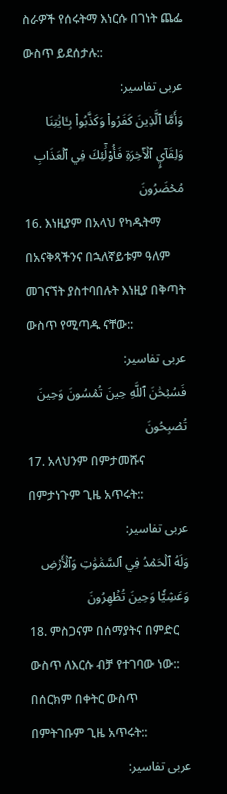ስራዎች የሰሩትማ እነርሱ በገነት ጨፌ ውስጥ ይደሰታሉ::
عربی تفاسیر:
وَأَمَّا ٱلَّذِينَ كَفَرُواْ وَكَذَّبُواْ بِـَٔايَٰتِنَا وَلِقَآيِٕ ٱلۡأٓخِرَةِ فَأُوْلَٰٓئِكَ فِي ٱلۡعَذَابِ مُحۡضَرُونَ
16. እነዚያም በአላህ የካዱትማ በአናቅጻችንና በኋለኛይቱም ዓለም መገናኘት ያስተባበሉት እነዚያ በቅጣት ውስጥ የሚጣዱ ናቸው::
عربی تفاسیر:
فَسُبۡحَٰنَ ٱللَّهِ حِينَ تُمۡسُونَ وَحِينَ تُصۡبِحُونَ
17. አላህንም በምታመሹና በምታነጉም ጊዜ አጥሩት::
عربی تفاسیر:
وَلَهُ ٱلۡحَمۡدُ فِي ٱلسَّمَٰوَٰتِ وَٱلۡأَرۡضِ وَعَشِيّٗا وَحِينَ تُظۡهِرُونَ
18. ምስጋናም በሰማያትና በምድር ውስጥ ለእርሱ ብቻ የተገባው ነው:: በሰርክም በቀትር ውስጥ በምትገቡም ጊዜ አጥሩት::
عربی تفاسیر: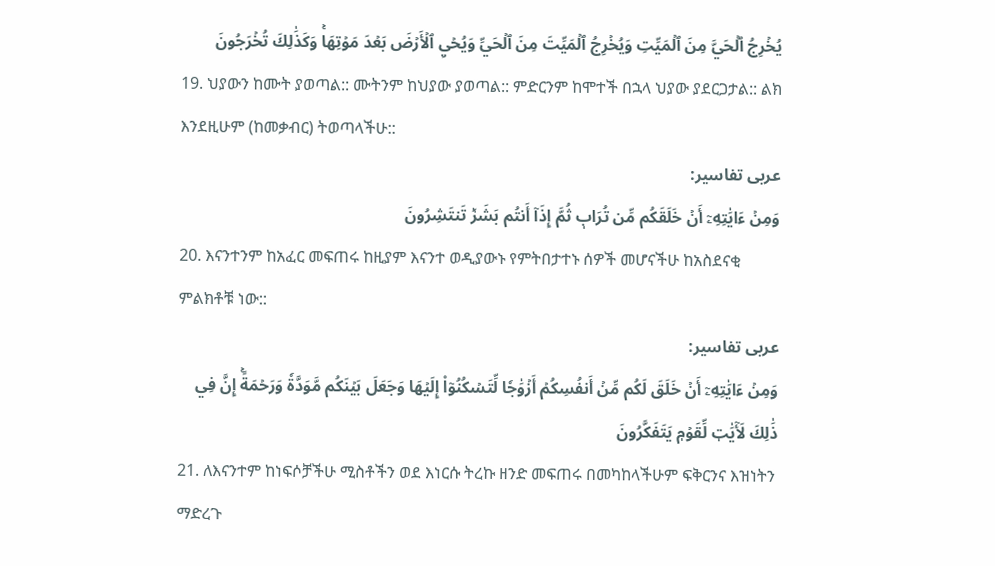يُخۡرِجُ ٱلۡحَيَّ مِنَ ٱلۡمَيِّتِ وَيُخۡرِجُ ٱلۡمَيِّتَ مِنَ ٱلۡحَيِّ وَيُحۡيِ ٱلۡأَرۡضَ بَعۡدَ مَوۡتِهَاۚ وَكَذَٰلِكَ تُخۡرَجُونَ
19. ህያውን ከሙት ያወጣል:: ሙትንም ከህያው ያወጣል:: ምድርንም ከሞተች በኋላ ህያው ያደርጋታል:: ልክ እንደዚሁም (ከመቃብር) ትወጣላችሁ::
عربی تفاسیر:
وَمِنۡ ءَايَٰتِهِۦٓ أَنۡ خَلَقَكُم مِّن تُرَابٖ ثُمَّ إِذَآ أَنتُم بَشَرٞ تَنتَشِرُونَ
20. እናንተንም ከአፈር መፍጠሩ ከዚያም እናንተ ወዲያውኑ የምትበታተኑ ሰዎች መሆናችሁ ከአስደናቂ ምልክቶቹ ነው::
عربی تفاسیر:
وَمِنۡ ءَايَٰتِهِۦٓ أَنۡ خَلَقَ لَكُم مِّنۡ أَنفُسِكُمۡ أَزۡوَٰجٗا لِّتَسۡكُنُوٓاْ إِلَيۡهَا وَجَعَلَ بَيۡنَكُم مَّوَدَّةٗ وَرَحۡمَةًۚ إِنَّ فِي ذَٰلِكَ لَأٓيَٰتٖ لِّقَوۡمٖ يَتَفَكَّرُونَ
21. ለእናንተም ከነፍሶቻችሁ ሚስቶችን ወደ እነርሱ ትረኩ ዘንድ መፍጠሩ በመካከላችሁም ፍቅርንና እዝነትን ማድረጉ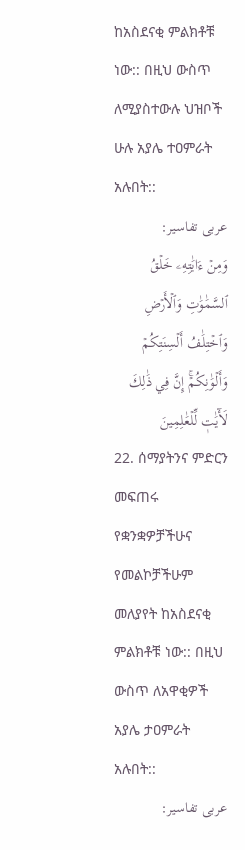ከአስደናቂ ምልክቶቹ ነው:: በዚህ ውስጥ ለሚያስተውሉ ህዝቦች ሁሉ አያሌ ተዐምራት አሉበት::
عربی تفاسیر:
وَمِنۡ ءَايَٰتِهِۦ خَلۡقُ ٱلسَّمَٰوَٰتِ وَٱلۡأَرۡضِ وَٱخۡتِلَٰفُ أَلۡسِنَتِكُمۡ وَأَلۡوَٰنِكُمۡۚ إِنَّ فِي ذَٰلِكَ لَأٓيَٰتٖ لِّلۡعَٰلِمِينَ
22. ሰማያትንና ምድርን መፍጠሩ የቋንቋዎቻችሁና የመልኮቻችሁም መለያየት ከአስደናቂ ምልክቶቹ ነው:: በዚህ ውስጥ ለአዋቂዎች አያሌ ታዐምራት አሉበት::
عربی تفاسیر: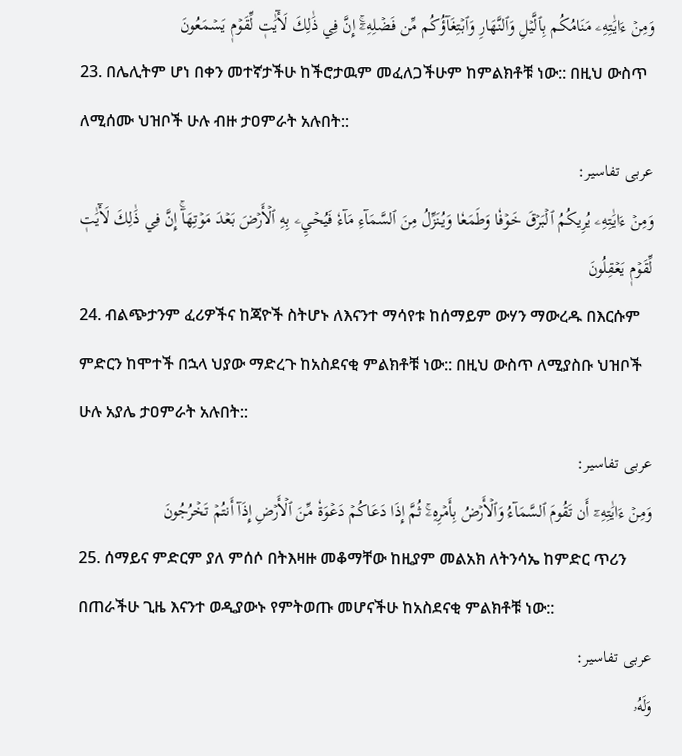وَمِنۡ ءَايَٰتِهِۦ مَنَامُكُم بِٱلَّيۡلِ وَٱلنَّهَارِ وَٱبۡتِغَآؤُكُم مِّن فَضۡلِهِۦٓۚ إِنَّ فِي ذَٰلِكَ لَأٓيَٰتٖ لِّقَوۡمٖ يَسۡمَعُونَ
23. በሌሊትም ሆነ በቀን መተኛታችሁ ከችሮታዉም መፈለጋችሁም ከምልክቶቹ ነው:: በዚህ ውስጥ ለሚሰሙ ህዝቦች ሁሉ ብዙ ታዐምራት አሉበት::
عربی تفاسیر:
وَمِنۡ ءَايَٰتِهِۦ يُرِيكُمُ ٱلۡبَرۡقَ خَوۡفٗا وَطَمَعٗا وَيُنَزِّلُ مِنَ ٱلسَّمَآءِ مَآءٗ فَيُحۡيِۦ بِهِ ٱلۡأَرۡضَ بَعۡدَ مَوۡتِهَآۚ إِنَّ فِي ذَٰلِكَ لَأٓيَٰتٖ لِّقَوۡمٖ يَعۡقِلُونَ
24. ብልጭታንም ፈሪዎችና ከጃዮች ስትሆኑ ለእናንተ ማሳየቱ ከሰማይም ውሃን ማውረዱ በእርሱም ምድርን ከሞተች በኋላ ህያው ማድረጉ ከአስደናቂ ምልክቶቹ ነው:: በዚህ ውስጥ ለሚያስቡ ህዝቦች ሁሉ አያሌ ታዐምራት አሉበት::
عربی تفاسیر:
وَمِنۡ ءَايَٰتِهِۦٓ أَن تَقُومَ ٱلسَّمَآءُ وَٱلۡأَرۡضُ بِأَمۡرِهِۦۚ ثُمَّ إِذَا دَعَاكُمۡ دَعۡوَةٗ مِّنَ ٱلۡأَرۡضِ إِذَآ أَنتُمۡ تَخۡرُجُونَ
25. ሰማይና ምድርም ያለ ምሰሶ በትእዛዙ መቆማቸው ከዚያም መልአክ ለትንሳኤ ከምድር ጥሪን በጠራችሁ ጊዜ እናንተ ወዲያውኑ የምትወጡ መሆናችሁ ከአስደናቂ ምልክቶቹ ነው::
عربی تفاسیر:
وَلَهُۥ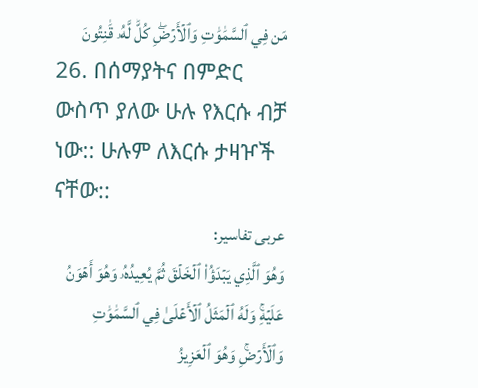مَن فِي ٱلسَّمَٰوَٰتِ وَٱلۡأَرۡضِۖ كُلّٞ لَّهُۥ قَٰنِتُونَ
26. በሰማያትና በምድር ውስጥ ያለው ሁሉ የእርሱ ብቻ ነው:: ሁሉም ለእርሱ ታዛዦች ናቸው::
عربی تفاسیر:
وَهُوَ ٱلَّذِي يَبۡدَؤُاْ ٱلۡخَلۡقَ ثُمَّ يُعِيدُهُۥ وَهُوَ أَهۡوَنُ عَلَيۡهِۚ وَلَهُ ٱلۡمَثَلُ ٱلۡأَعۡلَىٰ فِي ٱلسَّمَٰوَٰتِ وَٱلۡأَرۡضِۚ وَهُوَ ٱلۡعَزِيزُ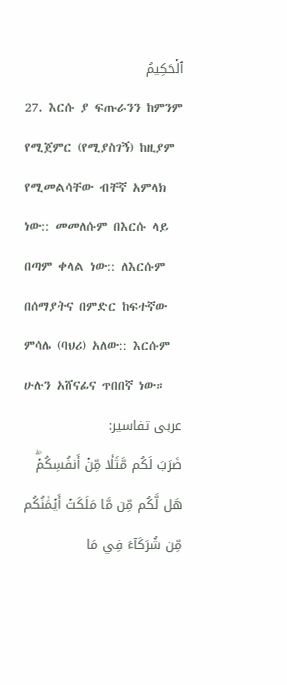ٱلۡحَكِيمُ
27. እርሱ ያ ፍጡራንን ከምንም የሚጀምር (የሚያስገኝ) ከዚያም የሚመልሳቸው ብቸኛ አምላክ ነው:: መመለሱም በእርሱ ላይ በጣም ቀላል ነው:: ለእርሱም በሰማያትና በምድር ከፍተኛው ምሳሌ (ባህሪ) አለው:: እርሱም ሁሉን አሸናፊና ጥበበኛ ነው።
عربی تفاسیر:
ضَرَبَ لَكُم مَّثَلٗا مِّنۡ أَنفُسِكُمۡۖ هَل لَّكُم مِّن مَّا مَلَكَتۡ أَيۡمَٰنُكُم مِّن شُرَكَآءَ فِي مَا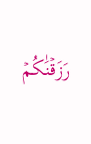رَزَقۡنَٰكُمۡ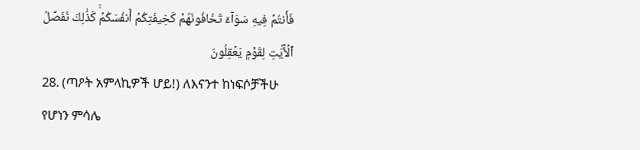فَأَنتُمۡ فِيهِ سَوَآءٞ تَخَافُونَهُمۡ كَخِيفَتِكُمۡ أَنفُسَكُمۡۚ كَذَٰلِكَ نُفَصِّلُ ٱلۡأٓيَٰتِ لِقَوۡمٖ يَعۡقِلُونَ
28. (ጣዖት አምላኪዎች ሆይ!) ለእናንተ ከነፍሶቻችሁ የሆነን ምሳሌ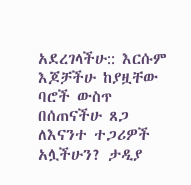አደረገላችሁ:: እርሱም እጆቻችሁ ከያዟቸው ባሮች ውስጥ በሰጠናችሁ ጸጋ ለእናንተ ተጋሪዎች አሏችሁን? ታዲያ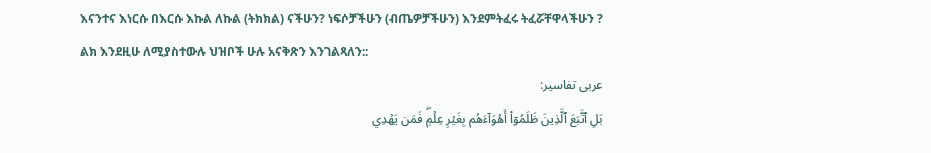እናንተና እነርሱ በእርሱ እኩል ለኩል (ትክክል) ናችሁን? ነፍሶቻችሁን (ብጤዎቻችሁን) እንደምትፈሩ ትፈሯቸዋላችሁን ? ልክ እንደዚሁ ለሚያስተውሉ ህዝቦች ሁሉ አናቅጽን እንገልጻለን::
عربی تفاسیر:
بَلِ ٱتَّبَعَ ٱلَّذِينَ ظَلَمُوٓاْ أَهۡوَآءَهُم بِغَيۡرِ عِلۡمٖۖ فَمَن يَهۡدِي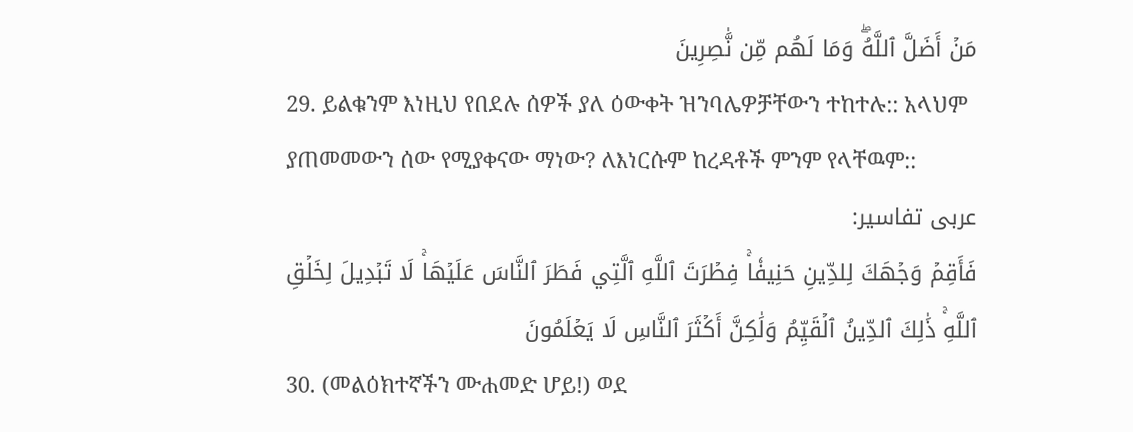مَنۡ أَضَلَّ ٱللَّهُۖ وَمَا لَهُم مِّن نَّٰصِرِينَ
29. ይልቁንም እነዚህ የበደሉ ሰዎች ያለ ዕውቀት ዝንባሌዎቻቸውን ተከተሉ:: አላህም ያጠመመውን ሰው የሚያቀናው ማነው? ለእነርሱም ከረዳቶች ምንም የላቸዉም::
عربی تفاسیر:
فَأَقِمۡ وَجۡهَكَ لِلدِّينِ حَنِيفٗاۚ فِطۡرَتَ ٱللَّهِ ٱلَّتِي فَطَرَ ٱلنَّاسَ عَلَيۡهَاۚ لَا تَبۡدِيلَ لِخَلۡقِ ٱللَّهِۚ ذَٰلِكَ ٱلدِّينُ ٱلۡقَيِّمُ وَلَٰكِنَّ أَكۡثَرَ ٱلنَّاسِ لَا يَعۡلَمُونَ
30. (መልዕክተኛችን ሙሐመድ ሆይ!) ወደ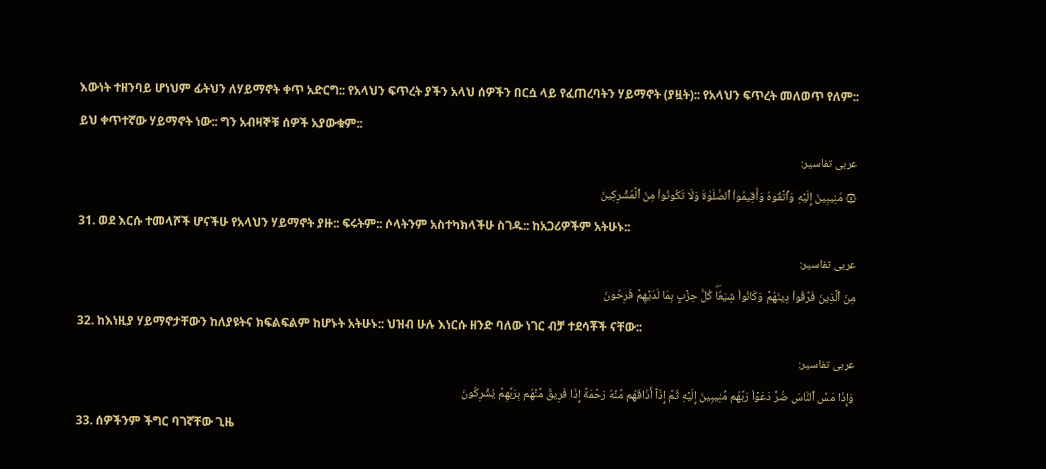እውነት ተዘንባይ ሆነህም ፊትህን ለሃይማኖት ቀጥ አድርግ:: የአላህን ፍጥረት ያችን አላህ ሰዎችን በርሷ ላይ የፈጠረባትን ሃይማኖት (ያዟት):: የአላህን ፍጥረት መለወጥ የለም:: ይህ ቀጥተኛው ሃይማኖት ነው:: ግን አብዛኞቹ ሰዎች አያውቁም::
عربی تفاسیر:
۞ مُنِيبِينَ إِلَيۡهِ وَٱتَّقُوهُ وَأَقِيمُواْ ٱلصَّلَوٰةَ وَلَا تَكُونُواْ مِنَ ٱلۡمُشۡرِكِينَ
31. ወደ እርሱ ተመላሾች ሆናችሁ የአላህን ሃይማኖት ያዙ:: ፍሩትም:: ሶላትንም አስተካክላችሁ ስገዱ:: ከአጋሪዎችም አትሁኑ::
عربی تفاسیر:
مِنَ ٱلَّذِينَ فَرَّقُواْ دِينَهُمۡ وَكَانُواْ شِيَعٗاۖ كُلُّ حِزۡبِۭ بِمَا لَدَيۡهِمۡ فَرِحُونَ
32. ከእነዚያ ሃይማኖታቸውን ከለያዩትና ክፍልፍልም ከሆኑት አትሁኑ:: ህዝብ ሁሉ እነርሱ ዘንድ ባለው ነገር ብቻ ተደሳቾች ናቸው::
عربی تفاسیر:
وَإِذَا مَسَّ ٱلنَّاسَ ضُرّٞ دَعَوۡاْ رَبَّهُم مُّنِيبِينَ إِلَيۡهِ ثُمَّ إِذَآ أَذَاقَهُم مِّنۡهُ رَحۡمَةً إِذَا فَرِيقٞ مِّنۡهُم بِرَبِّهِمۡ يُشۡرِكُونَ
33. ሰዎችንም ችግር ባገኛቸው ጊዜ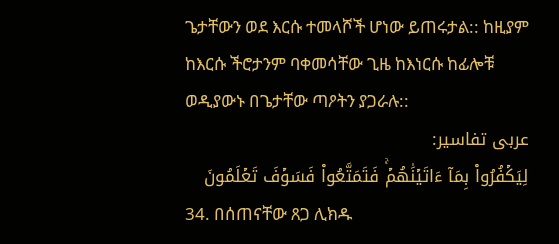ጌታቸውን ወደ እርሱ ተመላሾች ሆነው ይጠሩታል:: ከዚያም ከእርሱ ችሮታንም ባቀመሳቸው ጊዜ ከእነርሱ ከፊሎቹ ወዲያውኑ በጌታቸው ጣዖትን ያጋራሉ::
عربی تفاسیر:
لِيَكۡفُرُواْ بِمَآ ءَاتَيۡنَٰهُمۡۚ فَتَمَتَّعُواْ فَسَوۡفَ تَعۡلَمُونَ
34. በሰጠናቸው ጸጋ ሊክዱ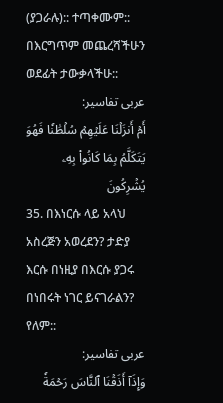(ያጋራሉ):: ተጣቀሙም:: በእርግጥም መጨረሻችሁን ወደፊት ታውቃላችሁ::
عربی تفاسیر:
أَمۡ أَنزَلۡنَا عَلَيۡهِمۡ سُلۡطَٰنٗا فَهُوَ يَتَكَلَّمُ بِمَا كَانُواْ بِهِۦ يُشۡرِكُونَ
35. በእነርሱ ላይ አላህ አስረጅን አወረደን? ታድያ እርሱ በነዚያ በእርሱ ያጋሩ በነበሩት ነገር ይናገራልን? የለም::
عربی تفاسیر:
وَإِذَآ أَذَقۡنَا ٱلنَّاسَ رَحۡمَةٗ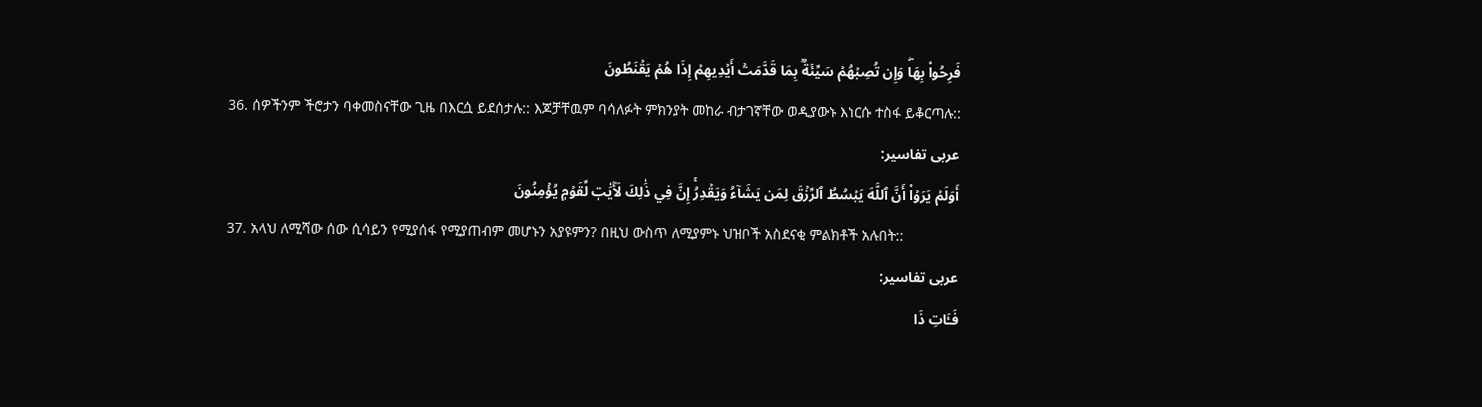فَرِحُواْ بِهَاۖ وَإِن تُصِبۡهُمۡ سَيِّئَةُۢ بِمَا قَدَّمَتۡ أَيۡدِيهِمۡ إِذَا هُمۡ يَقۡنَطُونَ
36. ሰዎችንም ችሮታን ባቀመስናቸው ጊዜ በእርሷ ይደሰታሉ:: እጆቻቸዉም ባሳለፉት ምክንያት መከራ ብታገኛቸው ወዲያውኑ እነርሱ ተስፋ ይቆርጣሉ::
عربی تفاسیر:
أَوَلَمۡ يَرَوۡاْ أَنَّ ٱللَّهَ يَبۡسُطُ ٱلرِّزۡقَ لِمَن يَشَآءُ وَيَقۡدِرُۚ إِنَّ فِي ذَٰلِكَ لَأٓيَٰتٖ لِّقَوۡمٖ يُؤۡمِنُونَ
37. አላህ ለሚሻው ሰው ሲሳይን የሚያሰፋ የሚያጠብም መሆኑን አያዩምን? በዚህ ውስጥ ለሚያምኑ ህዝቦች አስደናቂ ምልክቶች አሉበት::
عربی تفاسیر:
فَـَٔاتِ ذَا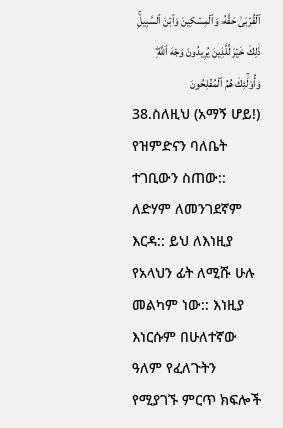ٱلۡقُرۡبَىٰ حَقَّهُۥ وَٱلۡمِسۡكِينَ وَٱبۡنَ ٱلسَّبِيلِۚ ذَٰلِكَ خَيۡرٞ لِّلَّذِينَ يُرِيدُونَ وَجۡهَ ٱللَّهِۖ وَأُوْلَٰٓئِكَ هُمُ ٱلۡمُفۡلِحُونَ
38.ስለዚህ (አማኝ ሆይ!) የዝምድናን ባለቤት ተገቢውን ስጠው:: ለድሃም ለመንገደኛም እርዳ:: ይህ ለእነዚያ የአላህን ፊት ለሚሹ ሁሉ መልካም ነው:: እነዚያ እነርሱም በሁለተኛው ዓለም የፈለጉትን የሚያገኙ ምርጥ ክፍሎች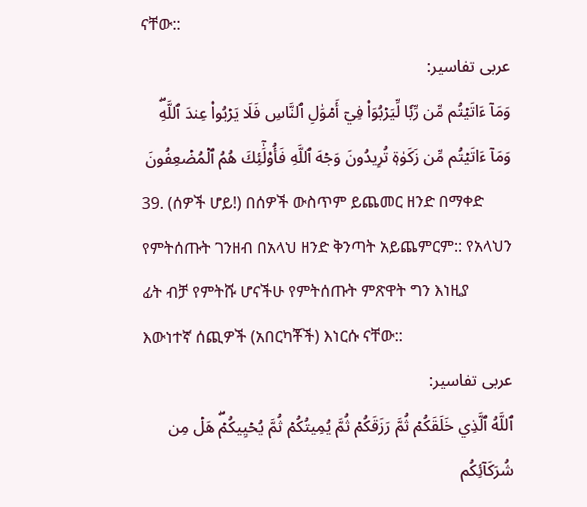ናቸው::
عربی تفاسیر:
وَمَآ ءَاتَيۡتُم مِّن رِّبٗا لِّيَرۡبُوَاْ فِيٓ أَمۡوَٰلِ ٱلنَّاسِ فَلَا يَرۡبُواْ عِندَ ٱللَّهِۖ وَمَآ ءَاتَيۡتُم مِّن زَكَوٰةٖ تُرِيدُونَ وَجۡهَ ٱللَّهِ فَأُوْلَٰٓئِكَ هُمُ ٱلۡمُضۡعِفُونَ
39. (ሰዎች ሆይ!) በሰዎች ውስጥም ይጨመር ዘንድ በማቀድ የምትሰጡት ገንዘብ በአላህ ዘንድ ቅንጣት አይጨምርም:: የአላህን ፊት ብቻ የምትሹ ሆናችሁ የምትሰጡት ምጽዋት ግን እነዚያ እውነተኛ ሰጪዎች (አበርካቾች) እነርሱ ናቸው::
عربی تفاسیر:
ٱللَّهُ ٱلَّذِي خَلَقَكُمۡ ثُمَّ رَزَقَكُمۡ ثُمَّ يُمِيتُكُمۡ ثُمَّ يُحۡيِيكُمۡۖ هَلۡ مِن شُرَكَآئِكُم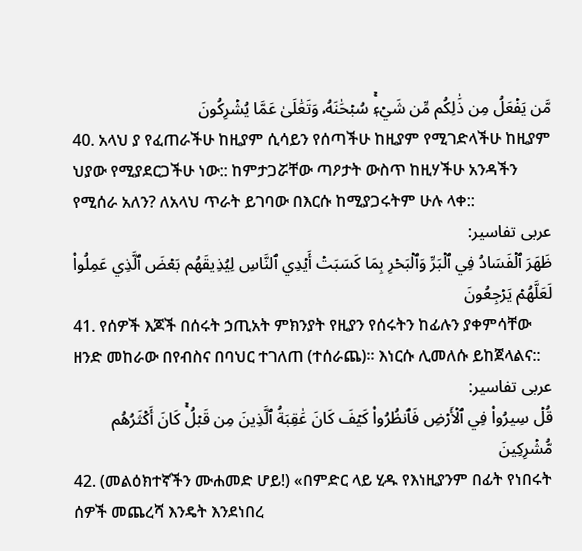مَّن يَفۡعَلُ مِن ذَٰلِكُم مِّن شَيۡءٖۚ سُبۡحَٰنَهُۥ وَتَعَٰلَىٰ عَمَّا يُشۡرِكُونَ
40. አላህ ያ የፈጠራችሁ ከዚያም ሲሳይን የሰጣችሁ ከዚያም የሚገድላችሁ ከዚያም ህያው የሚያደርጋችሁ ነው:: ከምታጋሯቸው ጣዖታት ውስጥ ከዚሃችሁ አንዳችን የሚሰራ አለን? ለአላህ ጥራት ይገባው በእርሱ ከሚያጋሩትም ሁሉ ላቀ::
عربی تفاسیر:
ظَهَرَ ٱلۡفَسَادُ فِي ٱلۡبَرِّ وَٱلۡبَحۡرِ بِمَا كَسَبَتۡ أَيۡدِي ٱلنَّاسِ لِيُذِيقَهُم بَعۡضَ ٱلَّذِي عَمِلُواْ لَعَلَّهُمۡ يَرۡجِعُونَ
41. የሰዎች እጆች በሰሩት ኃጢአት ምክንያት የዚያን የሰሩትን ከፊሉን ያቀምሳቸው ዘንድ መከራው በየብስና በባህር ተገለጠ (ተሰራጨ)። እነርሱ ሊመለሱ ይከጀላልና::
عربی تفاسیر:
قُلۡ سِيرُواْ فِي ٱلۡأَرۡضِ فَٱنظُرُواْ كَيۡفَ كَانَ عَٰقِبَةُ ٱلَّذِينَ مِن قَبۡلُۚ كَانَ أَكۡثَرُهُم مُّشۡرِكِينَ
42. (መልዕክተኛችን ሙሐመድ ሆይ!) «በምድር ላይ ሂዱ የእነዚያንም በፊት የነበሩት ሰዎች መጨረሻ እንዴት እንደነበረ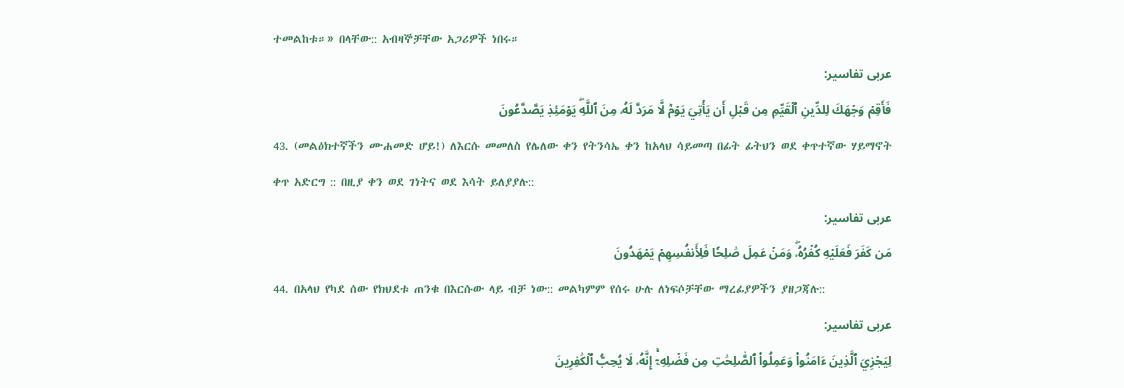ተመልከቱ።» በላቸው:: አብዛኞቻቸው አጋሪዎች ነበሩ።
عربی تفاسیر:
فَأَقِمۡ وَجۡهَكَ لِلدِّينِ ٱلۡقَيِّمِ مِن قَبۡلِ أَن يَأۡتِيَ يَوۡمٞ لَّا مَرَدَّ لَهُۥ مِنَ ٱللَّهِۖ يَوۡمَئِذٖ يَصَّدَّعُونَ
43. (መልዕክተኛችን ሙሐመድ ሆይ!) ለእርሱ መመለስ የሌለው ቀን የትንሳኤ ቀን ከአላህ ሳይመጣ በፊት ፊትህን ወደ ቀጥተኛው ሃይማኖት ቀጥ አድርግ :: በዚያ ቀን ወደ ገነትና ወደ እሳት ይለያያሉ::
عربی تفاسیر:
مَن كَفَرَ فَعَلَيۡهِ كُفۡرُهُۥۖ وَمَنۡ عَمِلَ صَٰلِحٗا فَلِأَنفُسِهِمۡ يَمۡهَدُونَ
44. በአላህ የካደ ሰው የክህደቱ ጠንቁ በእርሱው ላይ ብቻ ነው:: መልካምም የሰሩ ሁሉ ለነፍሶቻቸው ማረፊያዎችን ያዘጋጃሉ::
عربی تفاسیر:
لِيَجۡزِيَ ٱلَّذِينَ ءَامَنُواْ وَعَمِلُواْ ٱلصَّٰلِحَٰتِ مِن فَضۡلِهِۦٓۚ إِنَّهُۥ لَا يُحِبُّ ٱلۡكَٰفِرِينَ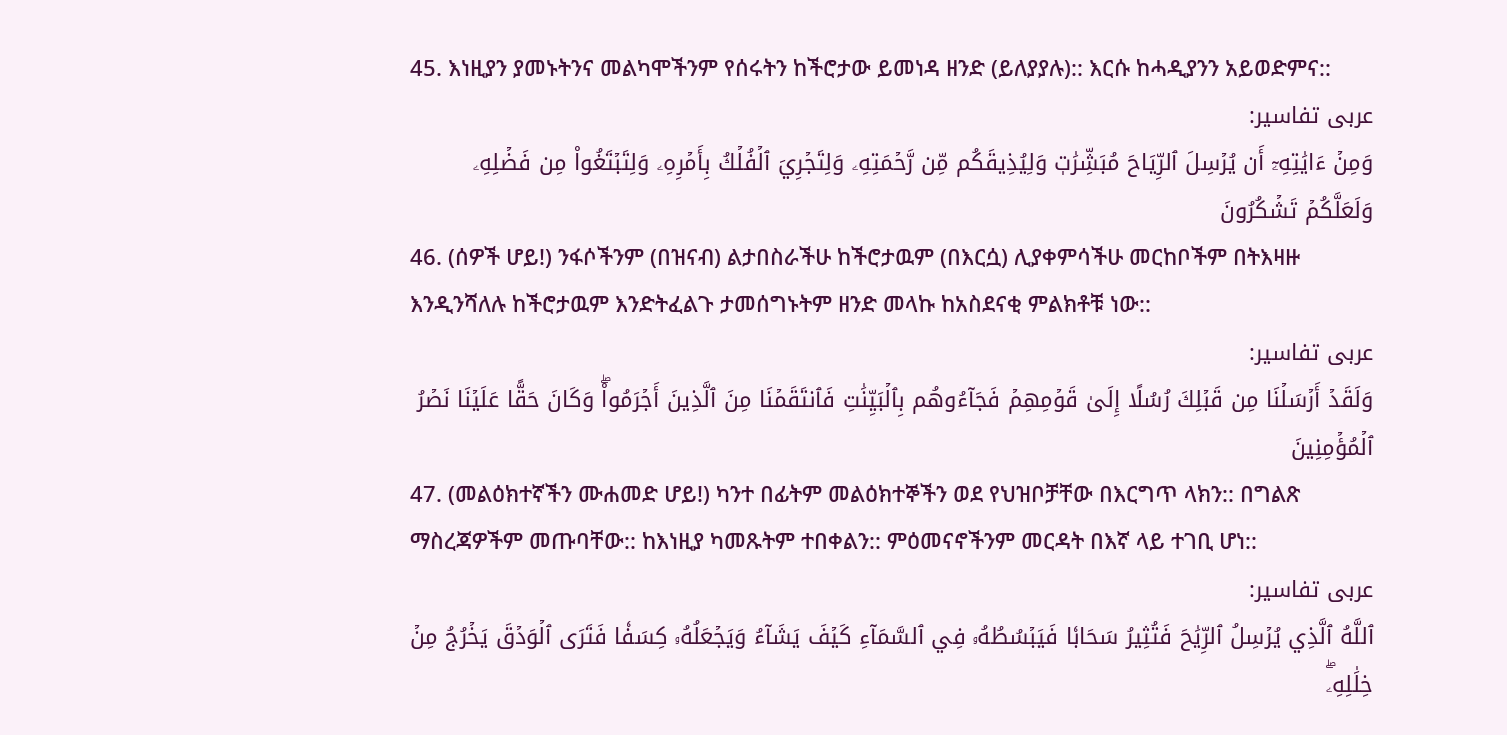45. እነዚያን ያመኑትንና መልካሞችንም የሰሩትን ከችሮታው ይመነዳ ዘንድ (ይለያያሉ):: እርሱ ከሓዲያንን አይወድምና::
عربی تفاسیر:
وَمِنۡ ءَايَٰتِهِۦٓ أَن يُرۡسِلَ ٱلرِّيَاحَ مُبَشِّرَٰتٖ وَلِيُذِيقَكُم مِّن رَّحۡمَتِهِۦ وَلِتَجۡرِيَ ٱلۡفُلۡكُ بِأَمۡرِهِۦ وَلِتَبۡتَغُواْ مِن فَضۡلِهِۦ وَلَعَلَّكُمۡ تَشۡكُرُونَ
46. (ሰዎች ሆይ!) ንፋሶችንም (በዝናብ) ልታበስራችሁ ከችሮታዉም (በእርሷ) ሊያቀምሳችሁ መርከቦችም በትእዛዙ እንዲንሻለሉ ከችሮታዉም እንድትፈልጉ ታመሰግኑትም ዘንድ መላኩ ከአስደናቂ ምልክቶቹ ነው::
عربی تفاسیر:
وَلَقَدۡ أَرۡسَلۡنَا مِن قَبۡلِكَ رُسُلًا إِلَىٰ قَوۡمِهِمۡ فَجَآءُوهُم بِٱلۡبَيِّنَٰتِ فَٱنتَقَمۡنَا مِنَ ٱلَّذِينَ أَجۡرَمُواْۖ وَكَانَ حَقًّا عَلَيۡنَا نَصۡرُ ٱلۡمُؤۡمِنِينَ
47. (መልዕክተኛችን ሙሐመድ ሆይ!) ካንተ በፊትም መልዕክተኞችን ወደ የህዝቦቻቸው በእርግጥ ላክን:: በግልጽ ማስረጃዎችም መጡባቸው:: ከእነዚያ ካመጹትም ተበቀልን:: ምዕመናኖችንም መርዳት በእኛ ላይ ተገቢ ሆነ::
عربی تفاسیر:
ٱللَّهُ ٱلَّذِي يُرۡسِلُ ٱلرِّيَٰحَ فَتُثِيرُ سَحَابٗا فَيَبۡسُطُهُۥ فِي ٱلسَّمَآءِ كَيۡفَ يَشَآءُ وَيَجۡعَلُهُۥ كِسَفٗا فَتَرَى ٱلۡوَدۡقَ يَخۡرُجُ مِنۡ خِلَٰلِهِۦۖ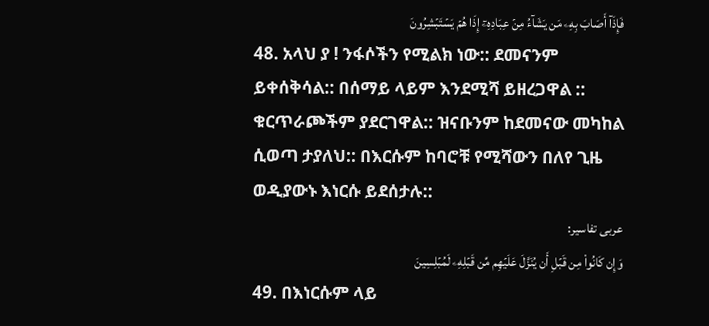فَإِذَآ أَصَابَ بِهِۦ مَن يَشَآءُ مِنۡ عِبَادِهِۦٓ إِذَا هُمۡ يَسۡتَبۡشِرُونَ
48. አላህ ያ ! ንፋሶችን የሚልክ ነው:: ደመናንም ይቀሰቅሳል:: በሰማይ ላይም እንደሚሻ ይዘረጋዋል :: ቁርጥራጮችም ያደርገዋል:: ዝናቡንም ከደመናው መካከል ሲወጣ ታያለህ:: በእርሱም ከባሮቹ የሚሻውን በለየ ጊዜ ወዲያውኑ እነርሱ ይደሰታሉ::
عربی تفاسیر:
وَإِن كَانُواْ مِن قَبۡلِ أَن يُنَزَّلَ عَلَيۡهِم مِّن قَبۡلِهِۦ لَمُبۡلِسِينَ
49. በእነርሱም ላይ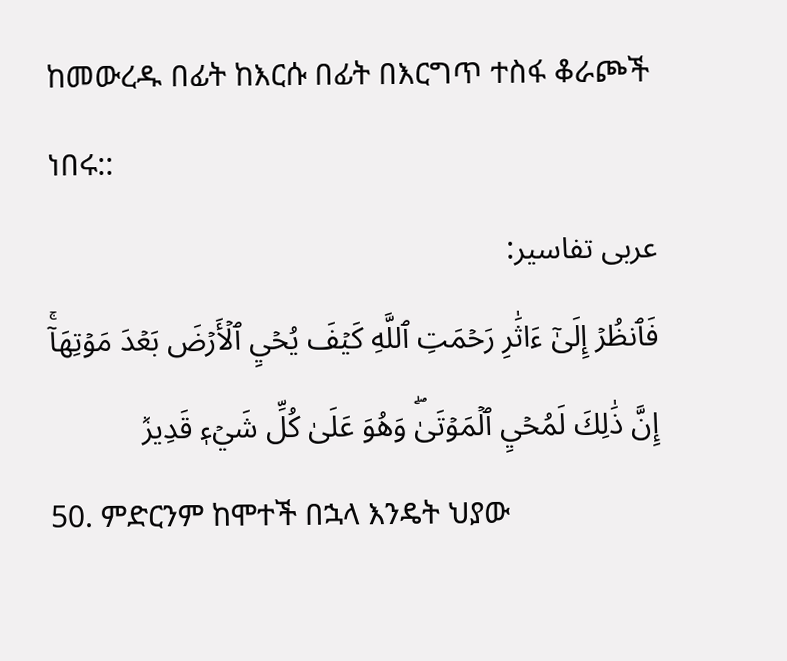ከመውረዱ በፊት ከእርሱ በፊት በእርግጥ ተስፋ ቆራጮች ነበሩ::
عربی تفاسیر:
فَٱنظُرۡ إِلَىٰٓ ءَاثَٰرِ رَحۡمَتِ ٱللَّهِ كَيۡفَ يُحۡيِ ٱلۡأَرۡضَ بَعۡدَ مَوۡتِهَآۚ إِنَّ ذَٰلِكَ لَمُحۡيِ ٱلۡمَوۡتَىٰۖ وَهُوَ عَلَىٰ كُلِّ شَيۡءٖ قَدِيرٞ
50. ምድርንም ከሞተች በኋላ እንዴት ህያው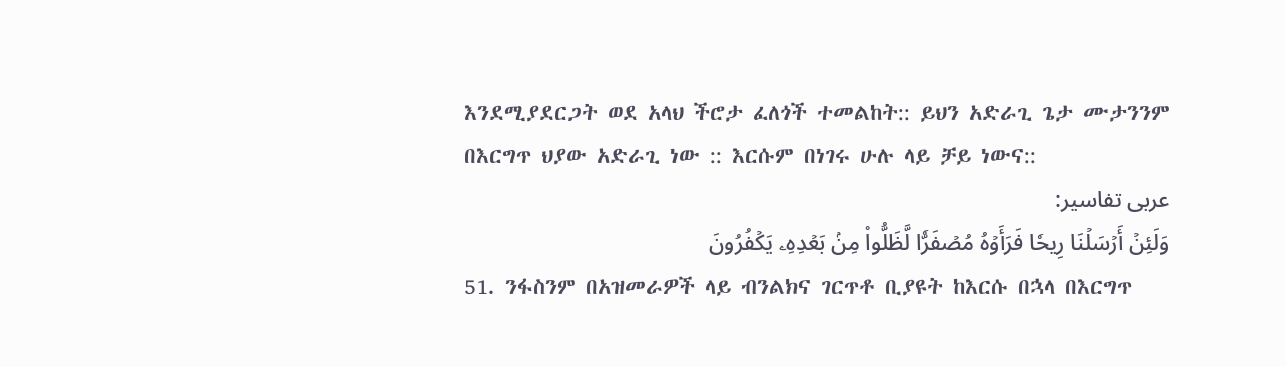እንደሚያደርጋት ወደ አላህ ችሮታ ፈለጎች ተመልከት:: ይህን አድራጊ ጌታ ሙታንንም በእርግጥ ህያው አድራጊ ነው :: እርሱም በነገሩ ሁሉ ላይ ቻይ ነውና::
عربی تفاسیر:
وَلَئِنۡ أَرۡسَلۡنَا رِيحٗا فَرَأَوۡهُ مُصۡفَرّٗا لَّظَلُّواْ مِنۢ بَعۡدِهِۦ يَكۡفُرُونَ
51. ንፋስንም በአዝመራዎች ላይ ብንልክና ገርጥቶ ቢያዩት ከእርሱ በኋላ በእርግጥ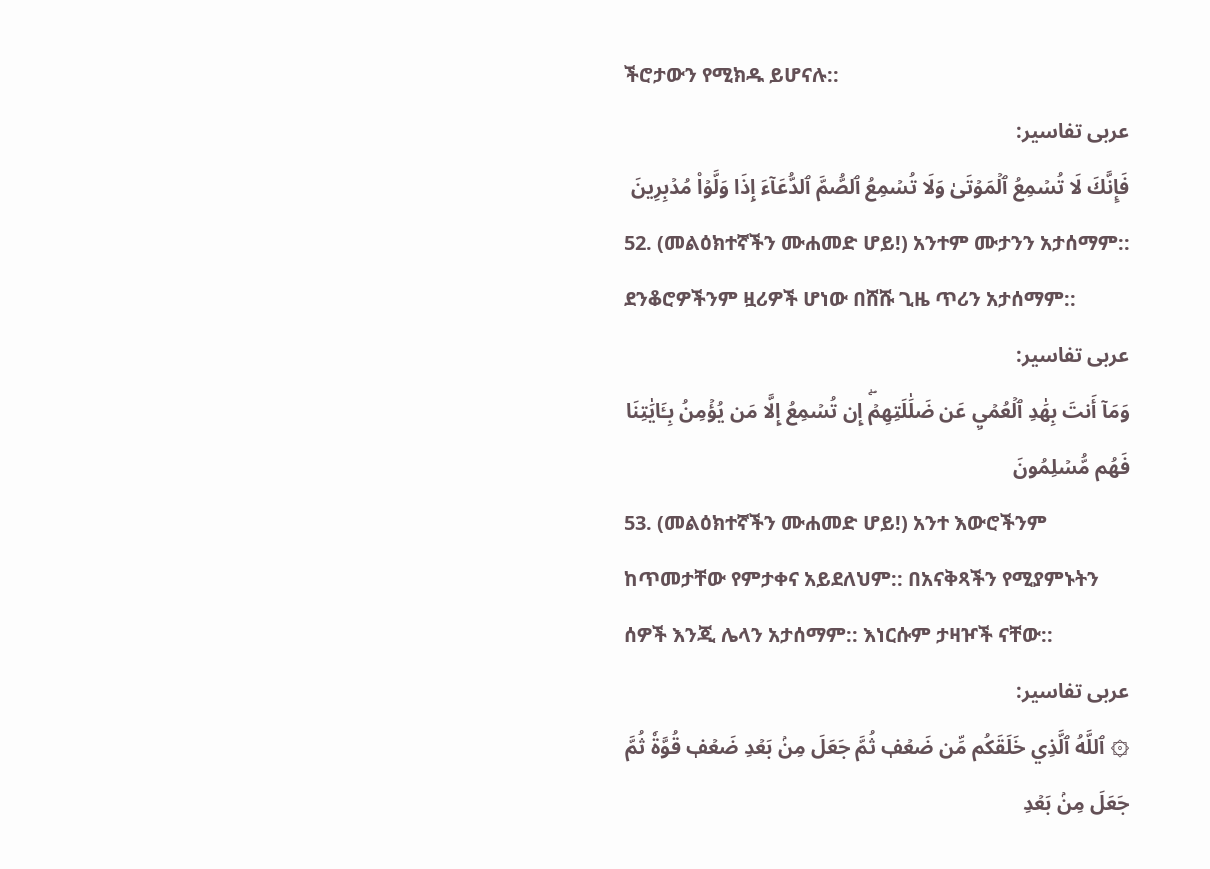ችሮታውን የሚክዱ ይሆናሉ::
عربی تفاسیر:
فَإِنَّكَ لَا تُسۡمِعُ ٱلۡمَوۡتَىٰ وَلَا تُسۡمِعُ ٱلصُّمَّ ٱلدُّعَآءَ إِذَا وَلَّوۡاْ مُدۡبِرِينَ
52. (መልዕክተኛችን ሙሐመድ ሆይ!) አንተም ሙታንን አታሰማም:: ደንቆሮዎችንም ዟሪዎች ሆነው በሸሹ ጊዜ ጥሪን አታሰማም::
عربی تفاسیر:
وَمَآ أَنتَ بِهَٰدِ ٱلۡعُمۡيِ عَن ضَلَٰلَتِهِمۡۖ إِن تُسۡمِعُ إِلَّا مَن يُؤۡمِنُ بِـَٔايَٰتِنَا فَهُم مُّسۡلِمُونَ
53. (መልዕክተኛችን ሙሐመድ ሆይ!) አንተ እውሮችንም ከጥመታቸው የምታቀና አይደለህም:: በአናቅጻችን የሚያምኑትን ሰዎች እንጂ ሌላን አታሰማም:: እነርሱም ታዛዦች ናቸው::
عربی تفاسیر:
۞ ٱللَّهُ ٱلَّذِي خَلَقَكُم مِّن ضَعۡفٖ ثُمَّ جَعَلَ مِنۢ بَعۡدِ ضَعۡفٖ قُوَّةٗ ثُمَّ جَعَلَ مِنۢ بَعۡدِ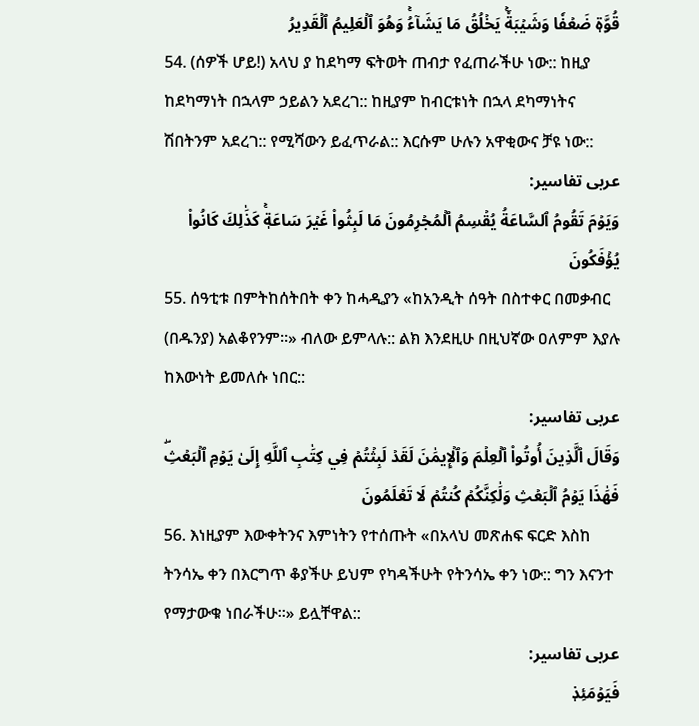قُوَّةٖ ضَعۡفٗا وَشَيۡبَةٗۚ يَخۡلُقُ مَا يَشَآءُۚ وَهُوَ ٱلۡعَلِيمُ ٱلۡقَدِيرُ
54. (ሰዎች ሆይ!) አላህ ያ ከደካማ ፍትወት ጠብታ የፈጠራችሁ ነው:: ከዚያ ከደካማነት በኋላም ኃይልን አደረገ:: ከዚያም ከብርቱነት በኋላ ደካማነትና ሽበትንም አደረገ:: የሚሻውን ይፈጥራል:: እርሱም ሁሉን አዋቂውና ቻዩ ነው::
عربی تفاسیر:
وَيَوۡمَ تَقُومُ ٱلسَّاعَةُ يُقۡسِمُ ٱلۡمُجۡرِمُونَ مَا لَبِثُواْ غَيۡرَ سَاعَةٖۚ كَذَٰلِكَ كَانُواْ يُؤۡفَكُونَ
55. ሰዓቲቱ በምትከሰትበት ቀን ከሓዲያን «ከአንዲት ሰዓት በስተቀር በመቃብር (በዱንያ) አልቆየንም።» ብለው ይምላሉ:: ልክ እንደዚሁ በዚህኛው ዐለምም እያሉ ከእውነት ይመለሱ ነበር::
عربی تفاسیر:
وَقَالَ ٱلَّذِينَ أُوتُواْ ٱلۡعِلۡمَ وَٱلۡإِيمَٰنَ لَقَدۡ لَبِثۡتُمۡ فِي كِتَٰبِ ٱللَّهِ إِلَىٰ يَوۡمِ ٱلۡبَعۡثِۖ فَهَٰذَا يَوۡمُ ٱلۡبَعۡثِ وَلَٰكِنَّكُمۡ كُنتُمۡ لَا تَعۡلَمُونَ
56. እነዚያም እውቀትንና እምነትን የተሰጡት «በአላህ መጽሐፍ ፍርድ እስከ ትንሳኤ ቀን በእርግጥ ቆያችሁ ይህም የካዳችሁት የትንሳኤ ቀን ነው:: ግን እናንተ የማታውቁ ነበራችሁ።» ይሏቸዋል::
عربی تفاسیر:
فَيَوۡمَئِذٖ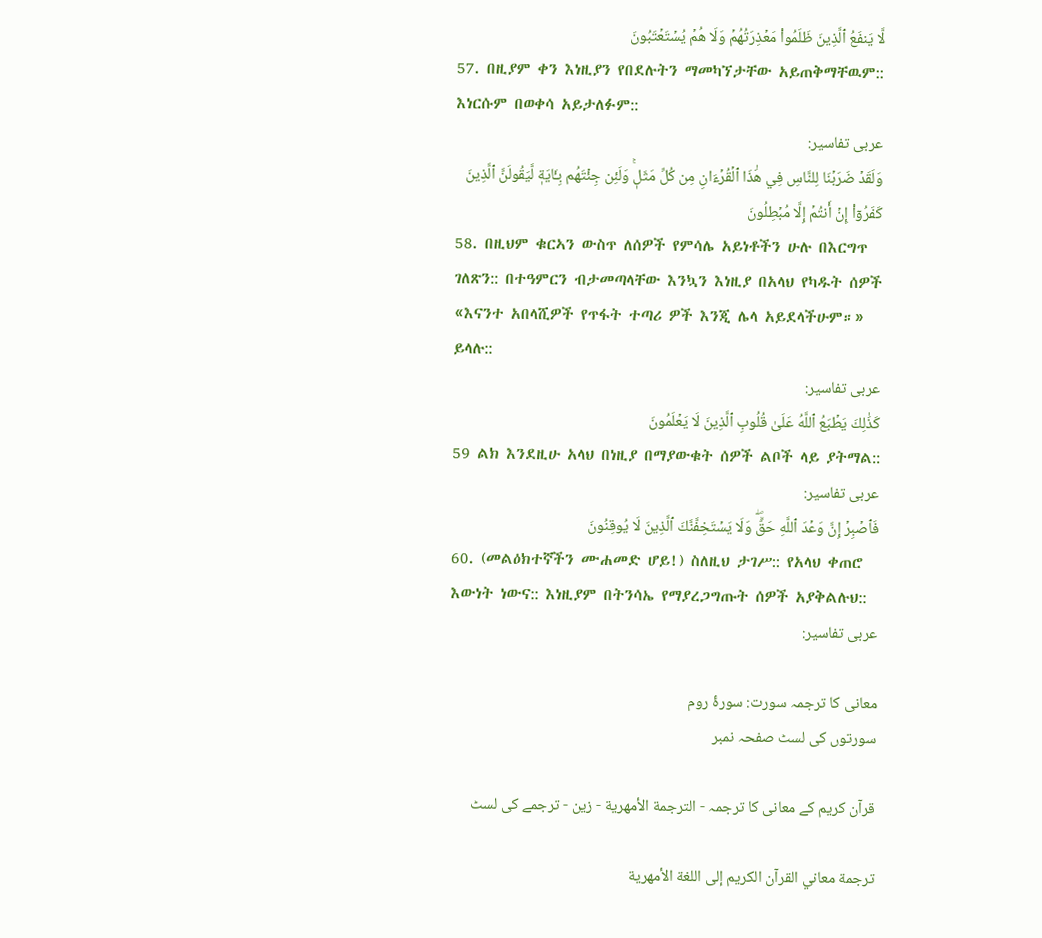لَّا يَنفَعُ ٱلَّذِينَ ظَلَمُواْ مَعۡذِرَتُهُمۡ وَلَا هُمۡ يُسۡتَعۡتَبُونَ
57. በዚያም ቀን እነዚያን የበደሉትን ማመካኘታቸው አይጠቅማቸዉም:: እነርሱም በወቀሳ አይታለፉም::
عربی تفاسیر:
وَلَقَدۡ ضَرَبۡنَا لِلنَّاسِ فِي هَٰذَا ٱلۡقُرۡءَانِ مِن كُلِّ مَثَلٖۚ وَلَئِن جِئۡتَهُم بِـَٔايَةٖ لَّيَقُولَنَّ ٱلَّذِينَ كَفَرُوٓاْ إِنۡ أَنتُمۡ إِلَّا مُبۡطِلُونَ
58. በዚህም ቁርኣን ውስጥ ለሰዎች የምሳሌ አይነቶችን ሁሉ በእርግጥ ገለጽን:: በተዓምርን ብታመጣላቸው እንኳን እነዚያ በአላህ የካዱት ሰዎች «እናንተ አበላሺዎች የጥፋት ተጣሪ ዎች እንጂ ሌላ አይደላችሁም።» ይላሉ::
عربی تفاسیر:
كَذَٰلِكَ يَطۡبَعُ ٱللَّهُ عَلَىٰ قُلُوبِ ٱلَّذِينَ لَا يَعۡلَمُونَ
59 ልክ እንደዚሁ አላህ በነዚያ በማያውቁት ሰዎች ልቦች ላይ ያትማል::
عربی تفاسیر:
فَٱصۡبِرۡ إِنَّ وَعۡدَ ٱللَّهِ حَقّٞۖ وَلَا يَسۡتَخِفَّنَّكَ ٱلَّذِينَ لَا يُوقِنُونَ
60. (መልዕክተኛችን ሙሐመድ ሆይ!) ስለዚህ ታገሥ:: የአላህ ቀጠሮ እውነት ነውና:: እነዚያም በትንሳኤ የማያረጋግጡት ሰዎች አያቅልሉህ::
عربی تفاسیر:

معانی کا ترجمہ سورت: سورۂ روم
سورتوں کی لسٹ صفحہ نمبر

قرآن کریم کے معانی کا ترجمہ - الترجمة الأمهرية - زين - ترجمے کی لسٹ

ترجمة معاني القرآن الكريم إلى اللغة الأمهرية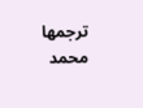ترجمها محمد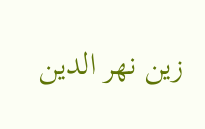زين نهر الدين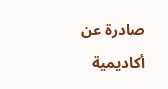صادرة عن أكاديمية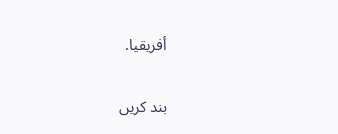أفريقيا.

بند کریں